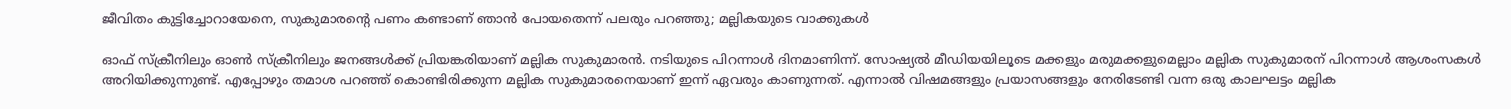ജീവിതം കുട്ടിച്ചോറായേനെ, സുകുമാരന്റെ പണം കണ്ടാണ് ഞാൻ പോയതെന്ന് പലരും പറഞ്ഞു; മല്ലികയുടെ വാക്കുകൾ

ഓഫ് സ്ക്രീനിലും ഓൺ സ്ക്രീനിലും ജനങ്ങൾക്ക് പ്രിയങ്കരിയാണ് മല്ലിക സുകുമാരൻ. നടിയുടെ പിറന്നാൾ ദിനമാണിന്ന്. സോഷ്യൽ മീഡിയയിലൂടെ മക്കളും മരുമക്കളുമെല്ലാം മല്ലിക സുകുമാരന് പിറന്നാൾ ആശംസകൾ അറിയിക്കുന്നുണ്ട്. എപ്പോഴും തമാശ പറഞ്ഞ് കൊണ്ടിരിക്കുന്ന മല്ലിക സുകുമാരനെയാണ് ഇന്ന് ഏവരും കാണുന്നത്. എന്നാൽ വിഷമങ്ങളും പ്രയാസങ്ങളും നേരിടേണ്ടി വന്ന ഒരു കാലഘട്ടം മല്ലിക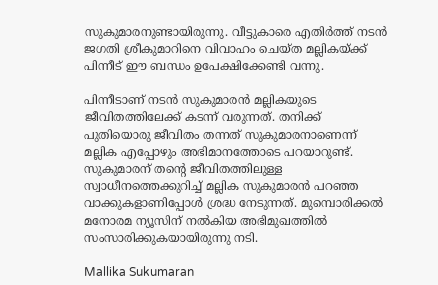സുകുമാരനുണ്ടായിരുന്നു. വീട്ടുകാരെ എതിർത്ത് നടൻ ജഗതി ശ്രീകുമാറിനെ വിവാഹം ചെയ്ത മല്ലികയ്ക്ക് പിന്നീട് ഈ ബന്ധം ഉപേക്ഷിക്കേണ്ടി വന്നു.

പിന്നീടാണ് നടൻ സുകുമാരൻ മല്ലികയുടെ ജീവിതത്തിലേക്ക് കടന്ന് വരുന്നത്. തനിക്ക് പുതിയൊരു ജീവിതം തന്നത് സുകുമാരനാണെന്ന് മല്ലിക എപ്പോഴും അഭിമാനത്തോടെ പറയാറുണ്ട്. സുകുമാരന് തന്റെ ജീവിതത്തിലുള്ള സ്വാധീനത്തെക്കുറിച്ച് മല്ലിക സുകുമാരൻ പറഞ്ഞ വാക്കുകളാണിപ്പോൾ ശ്രദ്ധ നേടുന്നത്. മുമ്പൊരിക്കൽ മനോരമ ന്യൂസിന് നൽകിയ അഭിമുഖത്തിൽ സംസാരിക്കുകയായിരുന്നു നടി.

Mallika Sukumaran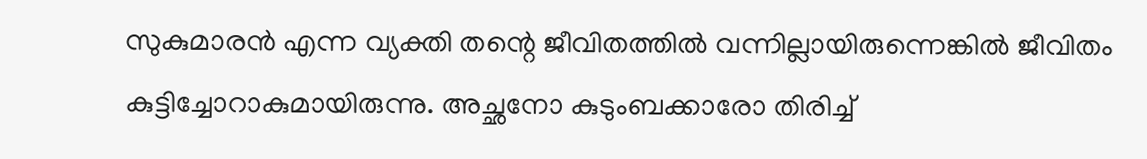സുകുമാരൻ എന്ന വ്യക്തി തന്റെ ജീവിതത്തിൽ വന്നില്ലായിരുന്നെങ്കിൽ ജീവിതം കുട്ടിച്ചോറാകുമായിരുന്നു. അച്ഛനോ കുടുംബക്കാരോ തിരിച്ച്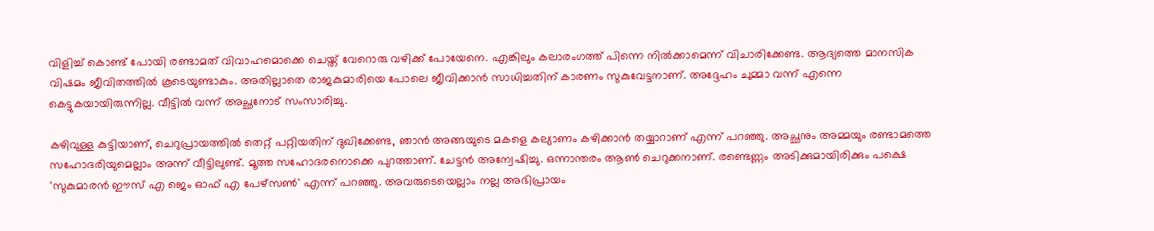വിളിച്ച് കൊണ്ട് പോയി രണ്ടാമത് വിവാഹമൊക്കെ ചെയ്ത് വേറൊരു വഴിക്ക് പോയേനെ. എങ്കിലും കലാരംഗത്ത് പിന്നെ നിൽക്കാമെന്ന് വിചാരിക്കേണ്ട. ആദ്യത്തെ മാനസിക വിഷമം ജീവിതത്തിൽ കൂടെയുണ്ടാകും. അതില്ലാതെ രാജകുമാരിയെ പോലെ ജീവിക്കാൻ സാധിച്ചതിന് കാരണം സുകുവേട്ടനാണ്. അദ്ദേഹം ചുമ്മാ വന്ന് എന്നെ കെട്ടുകയായിരുന്നില്ല. വീട്ടിൽ വന്ന് അച്ഛനോട് സംസാരിച്ചു.

കഴിവുള്ള കുട്ടിയാണ്, ചെറുപ്രായത്തിൽ തെറ്റ് പറ്റിയതിന് ദുഖിക്കേണ്ട, ഞാൻ അങ്ങയുടെ മകളെ കല്യാണം കഴിക്കാൻ തയ്യാറാണ് എന്ന് പറഞ്ഞു. അച്ഛനും അമ്മയും രണ്ടാമത്തെ സഹോദരിയുമെല്ലാം അന്ന് വീട്ടിലുണ്ട്. മൂത്ത സഹോദരനൊക്കെ പുറത്താണ്. ചേട്ടൻ അന്വേഷിച്ചു. ഒന്നാന്തരം ആൺ ചെറുക്കനാണ്. രണ്ടെണ്ണം അടിക്കുമായിരിക്കും പക്ഷെ 'സുകുമാരൻ ഈസ് എ ജെം ഓഫ് എ പേഴ്സൺ' എന്ന് പറഞ്ഞു. അവരുടെയെല്ലാം നല്ല അഭിപ്രായം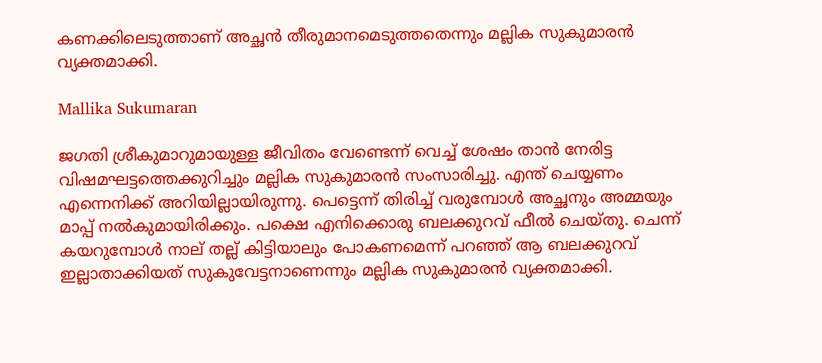കണക്കിലെടുത്താണ് അച്ഛൻ തീരുമാനമെടുത്തതെന്നും മല്ലിക സുകുമാരൻ വ്യക്തമാക്കി.

Mallika Sukumaran

ജഗതി ശ്രീകുമാറുമായുള്ള ജീവിതം വേണ്ടെന്ന് വെച്ച് ശേഷം താൻ നേരിട്ട വിഷമഘട്ടത്തെക്കുറിച്ചും മല്ലിക സുകുമാരൻ സംസാരിച്ചു. എന്ത് ചെയ്യണം എന്നെനിക്ക് അറിയില്ലായിരുന്നു. പെട്ടെന്ന് തിരിച്ച് വരുമ്പോൾ അച്ഛനും അമ്മയും മാപ്പ് നൽകുമായിരിക്കും. പക്ഷെ എനിക്കൊരു ബലക്കുറവ് ഫീൽ ചെയ്തു. ചെന്ന് കയറുമ്പോൾ നാല് തല്ല് കിട്ടിയാലും പോകണമെന്ന് പറഞ്ഞ് ആ ബലക്കുറവ് ഇല്ലാതാക്കിയത് സുകുവേട്ടനാണെന്നും മല്ലിക സുകുമാരൻ വ്യക്തമാക്കി.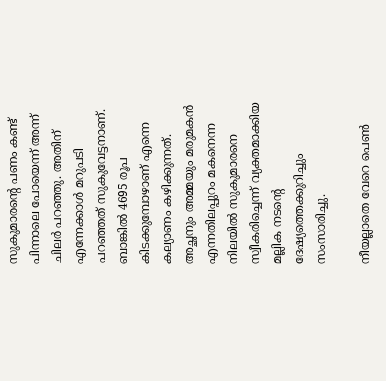സുകുമാരന്റെ പണം കണ്ട് പിന്നാലെ പോയെന്ന് അന്ന് ചിലർ പറഞ്ഞു. അതിന് എന്നേക്കാൾ മറുപടി പറഞ്ഞത് സുകുവേട്ടനാണ്. ബാങ്കിൽ 4695 രൂപ കിട‌ക്കുമ്പോഴാണ് എന്നെ കല്യാണം കഴിക്കുന്നത്. അച്ഛനും അമ്മയും മരുമകൻ എന്നതിലപ്പുറം മകനെന്ന നിലയിൽ സുകുമാരനെ സ്വീകരിച്ചെന്ന് വ്യക്തമാക്കിയ മല്ലിക നടന്റെ ദേഷ്യത്തെക്കുറിച്ചും സംസാരിച്ചു.

നീയല്ലാതെ വേറെ പെൺ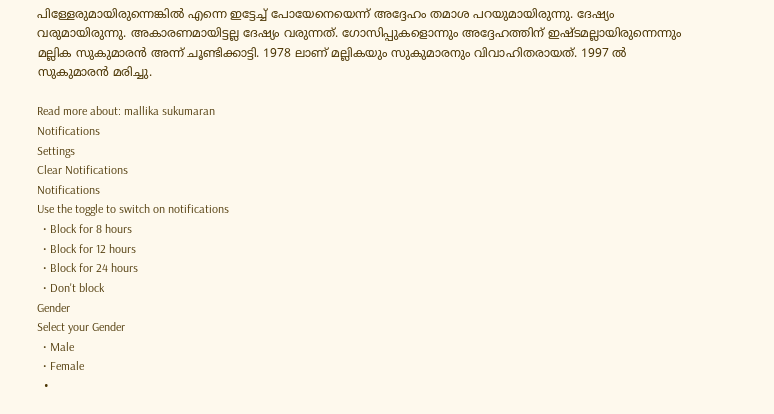പിള്ളേരുമായിരുന്നെങ്കിൽ എന്നെ ഇട്ടേച്ച് പോയേനെയെന്ന് അദ്ദേഹം തമാശ പറയുമായിരുന്നു. ദേഷ്യം വരുമായിരുന്നു. അകാരണമായിട്ടല്ല ദേഷ്യം വരുന്നത്. ഗോസിപ്പുകളൊന്നും അദ്ദേഹത്തിന് ഇഷ്ടമല്ലായിരുന്നെന്നും മല്ലിക സുകുമാരൻ അന്ന് ചൂണ്ടിക്കാട്ടി. 1978 ലാണ് മല്ലികയും സുകുമാരനും വിവാഹിതരായത്. 1997 ൽ സുകുമാരൻ മരിച്ചു.

Read more about: mallika sukumaran
Notifications
Settings
Clear Notifications
Notifications
Use the toggle to switch on notifications
  • Block for 8 hours
  • Block for 12 hours
  • Block for 24 hours
  • Don't block
Gender
Select your Gender
  • Male
  • Female
  •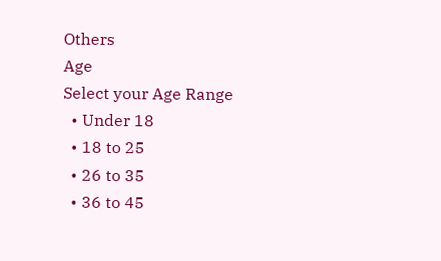Others
Age
Select your Age Range
  • Under 18
  • 18 to 25
  • 26 to 35
  • 36 to 45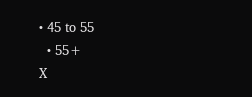• 45 to 55
  • 55+
X